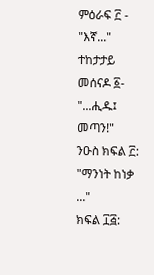ምዕራፍ ፫ - "እኛ..."
ተከታታይ መሰናዶ ፩- "...ሒዱ፤ መጣን!"
ንዑስ ክፍል ፫: "ማንነት ከነቃ ..."
ክፍል ፲፭: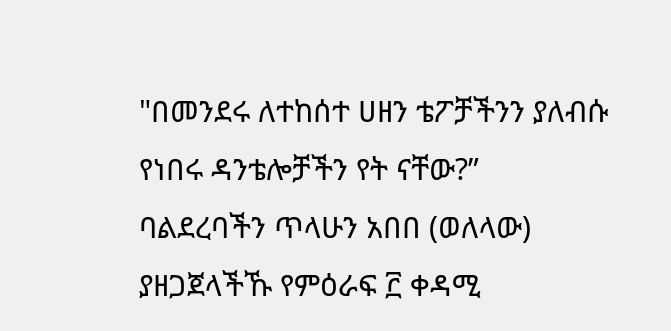"በመንደሩ ለተከሰተ ሀዘን ቴፖቻችንን ያለብሱ የነበሩ ዳንቴሎቻችን የት ናቸው?”
ባልደረባችን ጥላሁን አበበ (ወለላው) ያዘጋጀላችኹ የምዕራፍ ፫ ቀዳሚ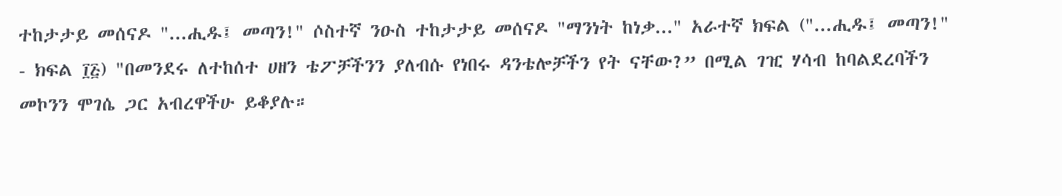ተከታታይ መሰናዶ "...ሒዱ፤ መጣን!" ሶስተኛ ንዑስ ተከታታይ መሰናዶ "ማንነት ከነቃ..." አራተኛ ክፍል ("...ሒዱ፤ መጣን!" - ክፍል ፲፭) "በመንደሩ ለተከሰተ ሀዘን ቴፖቻችንን ያለብሱ የነበሩ ዳንቴሎቻችን የት ናቸው?” በሚል ገዢ ሃሳብ ከባልደረባችን መኮንን ሞገሴ ጋር አብረዋችሁ ይቆያሉ።